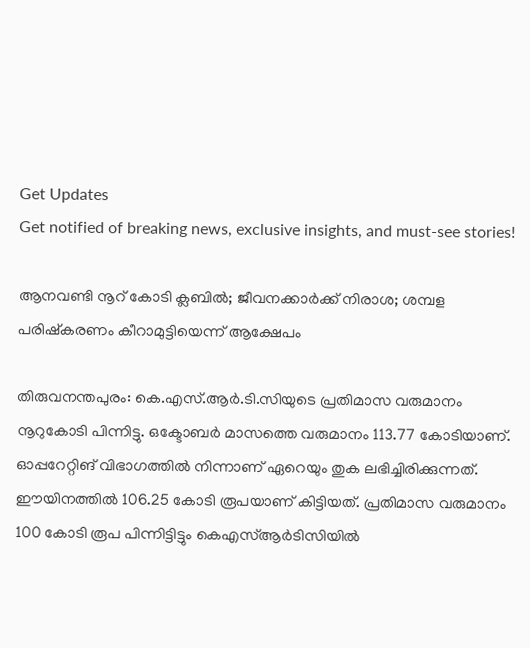Get Updates
Get notified of breaking news, exclusive insights, and must-see stories!

ആനവണ്ടി നൂറ് കോടി ക്ലബിൽ; ജീവനക്കാർക്ക് നിരാശ; ശമ്പള പരിഷ്കരണം കീറാമുട്ടിയെന്ന് ആക്ഷേപം

തിരുവനന്തപുരം: കെ.എസ്.ആര്‍.ടി.സിയുടെ പ്രതിമാസ വരുമാനം നൂറുകോടി പിന്നിട്ടു. ഒക്ടോബർ മാസത്തെ വരുമാനം 113.77 കോടിയാണ്. ഓപ്പറേറ്റിങ് വിഭാഗത്തിൽ നിന്നാണ് ഏറെയും തുക ലഭിച്ചിരിക്കുന്നത്. ഈയിനത്തിൽ 106.25 കോടി രൂപയാണ് കിട്ടിയത്. പ്രതിമാസ വരുമാനം 100 കോടി രൂപ പിന്നിട്ടിട്ടും കെഎസ്ആർടിസിയിൽ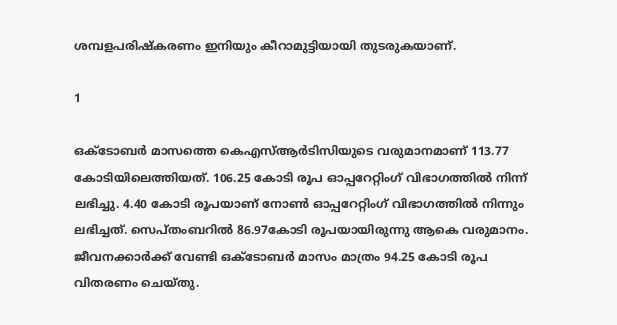ശമ്പളപരിഷ്കരണം ഇനിയും കീറാമുട്ടിയായി തുടരുകയാണ്.

1

ഒക്ടോബര്‍ മാസത്തെ കെഎസ്ആര്‍ടിസിയുടെ വരുമാനമാണ് 113.77 കോടിയിലെത്തിയത്. 106.25 കോടി രൂപ ഓപ്പറേറ്റിംഗ് വിഭാഗത്തില്‍ നിന്ന് ലഭിച്ചു. 4.40 കോടി രൂപയാണ് നോണ്‍ ഓപ്പറേറ്റിംഗ് വിഭാഗത്തില്‍ നിന്നും ലഭിച്ചത്. സെപ്തംബറിൽ 86.97കോടി രൂപയായിരുന്നു ആകെ വരുമാനം. ജീവനക്കാർക്ക് വേണ്ടി ഒക്ടോബര്‍ മാസം മാത്രം 94.25 കോടി രൂപ വിതരണം ചെയ്തു.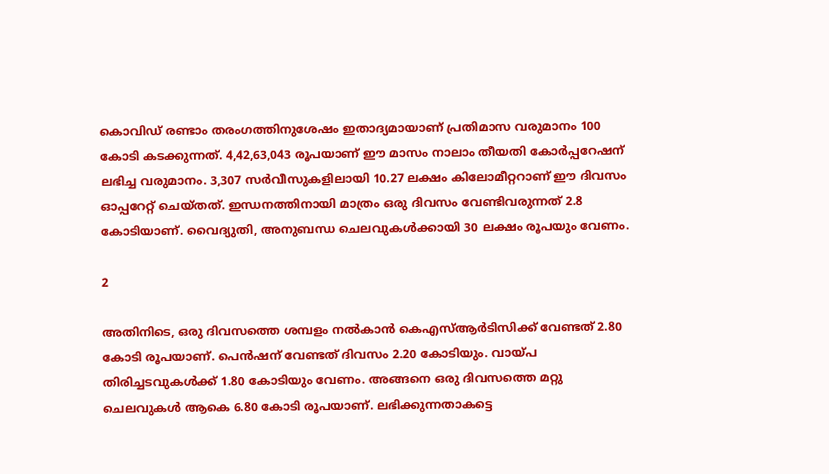കൊവിഡ് രണ്ടാം തരംഗത്തിനുശേഷം ഇതാദ്യമായാണ് പ്രതിമാസ വരുമാനം 100 കോടി കടക്കുന്നത്. 4,42,63,043 രൂപയാണ് ഈ മാസം നാലാം തീയതി കോർപ്പറേഷന് ലഭിച്ച വരുമാനം. 3,307 സര്‍വീസുകളിലായി 10.27 ലക്ഷം കിലോമീറ്ററാണ് ഈ ദിവസം ഓപ്പറേറ്റ് ചെയ്തത്. ഇന്ധനത്തിനായി മാത്രം ഒരു ദിവസം വേണ്ടിവരുന്നത് 2.8 കോടിയാണ്. വൈദ്യുതി, അനുബന്ധ ചെലവുകൾക്കായി 30 ലക്ഷം രൂപയും വേണം.

2

അതിനിടെ, ഒരു ദിവസത്തെ ശമ്പളം നല്‍കാന്‍ കെഎസ്ആര്‍ടിസിക്ക് വേണ്ടത് 2.80 കോടി രൂപയാണ്. പെൻഷന് വേണ്ടത് ദിവസം 2.20 കോടിയും. വായ്പ തിരിച്ചടവുകൾക്ക് 1.80 കോടിയും വേണം. അങ്ങനെ ഒരു ദിവസത്തെ മറ്റു ചെലവുകൾ ആകെ 6.80 കോടി രൂപയാണ്. ലഭിക്കുന്നതാകട്ടെ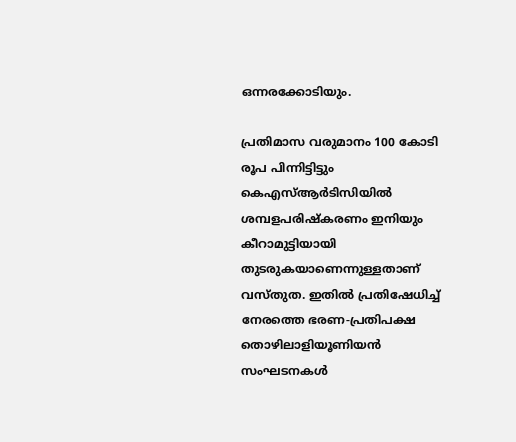ഒന്നരക്കോടിയും.

പ്രതിമാസ വരുമാനം 100 കോടി രൂപ പിന്നിട്ടിട്ടും കെഎസ്ആർടിസിയിൽ ശമ്പളപരിഷ്കരണം ഇനിയും കീറാമുട്ടിയായി തുടരുകയാണെന്നുള്ളതാണ് വസ്തുത. ഇതിൽ പ്രതിഷേധിച്ച് നേരത്തെ ഭരണ-പ്രതിപക്ഷ തൊഴിലാളിയൂണിയൻ സംഘടനകൾ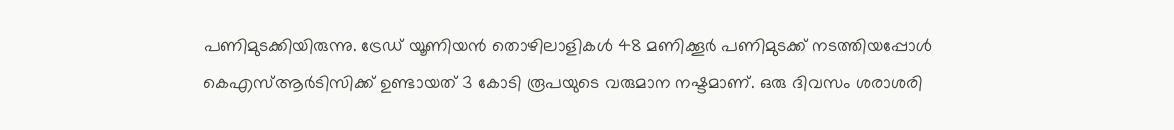പണിമുടക്കിയിരുന്നു. ട്രേഡ് യൂണിയൻ തൊഴിലാളികൾ 48 മണിക്കൂർ പണിമുടക്ക് നടത്തിയപ്പോൾ കെഎസ്ആർടിസിക്ക് ഉണ്ടായത് 3 കോടി രൂപയുടെ വരുമാന നഷ്ടമാണ്. ഒരു ദിവസം ശരാശരി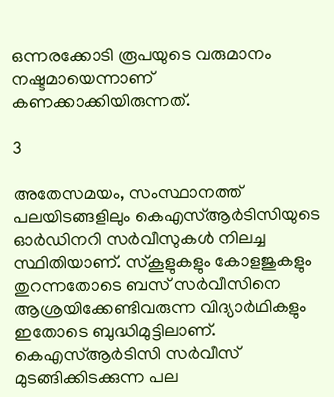ഒന്നരക്കോടി രൂപയുടെ വരുമാനം നഷ്ടമായെന്നാണ് കണക്കാക്കിയിരുന്നത്.

3

അതേസമയം, സംസ്ഥാനത്ത് പലയിടങ്ങളിലും കെഎസ്ആർടിസിയുടെ ഓർഡിനറി സർവീസുകൾ നിലച്ച സ്ഥിതിയാണ്. സ്കൂളുകളും കോളജുകളും തുറന്നതോടെ ബസ് സർവീസിനെ ആശ്രയിക്കേണ്ടിവരുന്ന വിദ്യാർഥികളും ഇതോടെ ബുദ്ധിമുട്ടിലാണ്. കെഎസ്ആർടിസി സർവീസ് മുടങ്ങിക്കിടക്കുന്ന പല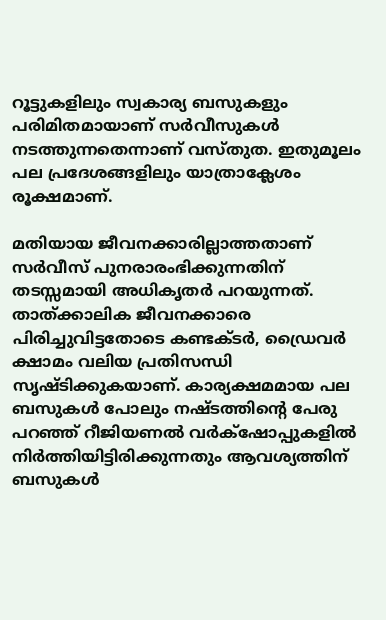റൂട്ടുകളിലും സ്വകാര്യ ബസുകളും പരിമിതമായാണ് സർവീസുകൾ നടത്തുന്നതെന്നാണ് വസ്തുത. ഇതുമൂലം പല പ്രദേശങ്ങളിലും യാത്രാക്ലേശം രൂക്ഷമാണ്.

മതിയായ ജീവനക്കാരില്ലാത്തതാണ് സർവീസ് പുനരാരംഭിക്കുന്നതിന് തടസ്സമായി അധികൃതർ പറയുന്നത്. താത്ക്കാലിക ജീവനക്കാരെ പിരിച്ചുവിട്ടതോടെ കണ്ടക്ടർ, ഡ്രൈവർ ക്ഷാമം വലിയ പ്രതിസന്ധി സൃഷ്ടിക്കുകയാണ്. കാര്യക്ഷമമായ പല ബസുകൾ പോലും നഷ്ടത്തിന്റെ പേരു പറഞ്ഞ് റീജിയണൽ വർക്‌ഷോപ്പുകളിൽ നിർത്തിയിട്ടിരിക്കുന്നതും ആവശ്യത്തിന് ബസുകൾ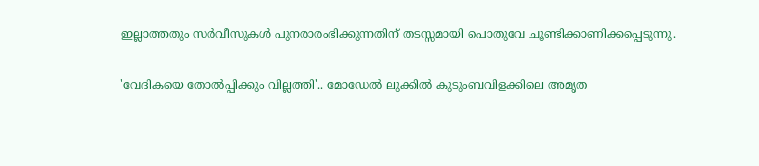ഇല്ലാത്തതും സർവീസുകൾ പുനരാരംഭിക്കുന്നതിന് തടസ്സമായി പൊതുവേ ചൂണ്ടിക്കാണിക്കപ്പെടുന്നു.

'വേദികയെ തോൽപ്പിക്കും വില്ലത്തി'.. മോഡേൽ ലുക്കിൽ കുടുംബവിളക്കിലെ അമൃത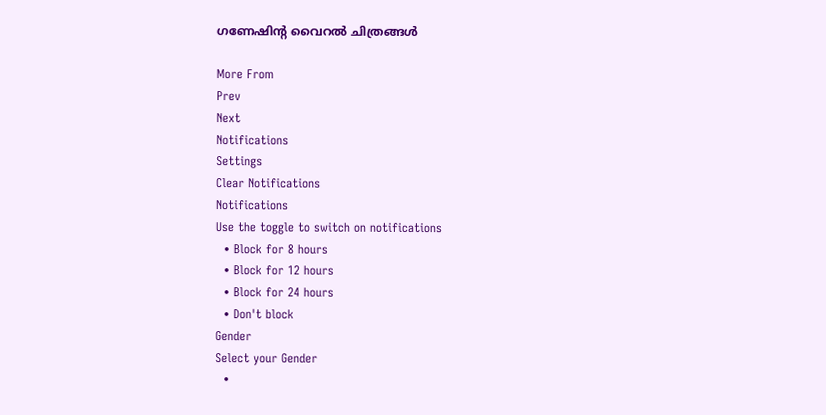ഗണേഷിന്റ വൈറൽ ചിത്രങ്ങൾ

More From
Prev
Next
Notifications
Settings
Clear Notifications
Notifications
Use the toggle to switch on notifications
  • Block for 8 hours
  • Block for 12 hours
  • Block for 24 hours
  • Don't block
Gender
Select your Gender
  •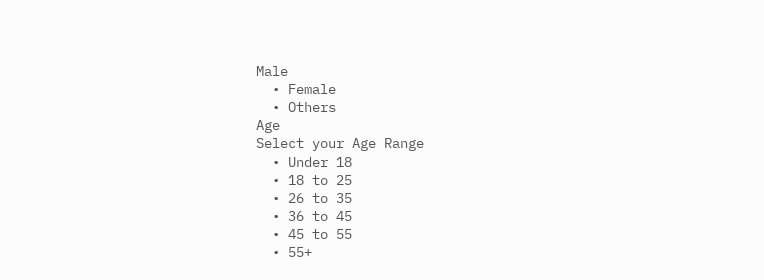Male
  • Female
  • Others
Age
Select your Age Range
  • Under 18
  • 18 to 25
  • 26 to 35
  • 36 to 45
  • 45 to 55
  • 55+